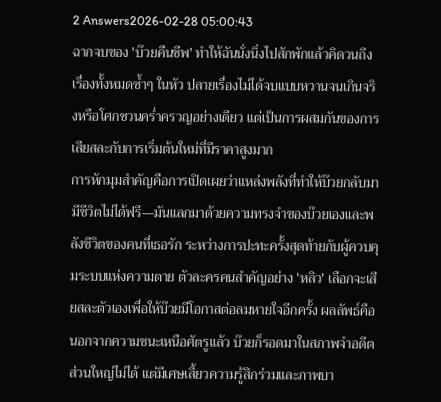2 Answers2026-02-28 05:00:43
ฉากจบของ 'บ๊วยคืนชีพ' ทำให้ฉันนั่งนิ่งไปสักพักแล้วคิดวนถึงเรื่องทั้งหมดซ้ำๆ ในหัว ปลายเรื่องไม่ได้จบแบบหวานจนเกินจริงหรือโศกชวนคร่ำครวญอย่างเดียว แต่เป็นการผสมกันของการเสียสละกับการเริ่มต้นใหม่ที่มีราคาสูงมาก
การหักมุมสำคัญคือการเปิดเผยว่าแหล่งพลังที่ทำให้บ๊วยกลับมามีชีวิตไม่ได้ฟรี—มันแลกมาด้วยความทรงจำของบ๊วยเองและพลังชีวิตของคนที่เธอรัก ระหว่างการปะทะครั้งสุดท้ายกับผู้ควบคุมระบบแห่งความตาย ตัวละครคนสำคัญอย่าง 'หลิว' เลือกจะเสียสละตัวเองเพื่อให้บ๊วยมีโอกาสต่อลมหายใจอีกครั้ง ผลลัพธ์คือนอกจากความชนะเหนือศัตรูแล้ว บ๊วยก็รอดมาในสภาพจำอดีตส่วนใหญ่ไม่ได้ แต่มีเศษเสี้ยวความรู้สึกร่วมและภาพบา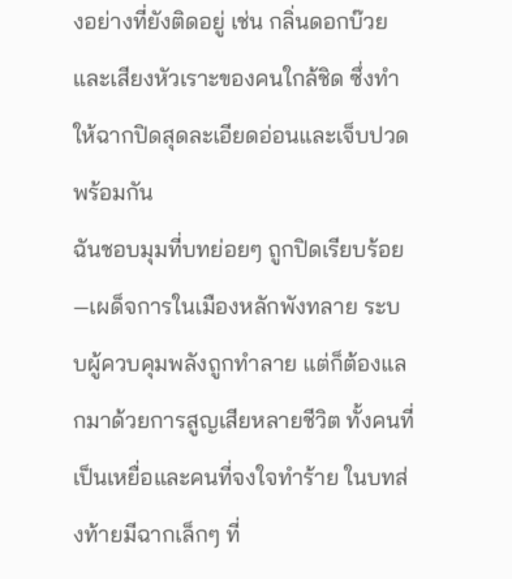งอย่างที่ยังติดอยู่ เช่น กลิ่นดอกบ๊วยและเสียงหัวเราะของคนใกล้ชิด ซึ่งทำให้ฉากปิดสุดละเอียดอ่อนและเจ็บปวดพร้อมกัน
ฉันชอบมุมที่บทย่อยๆ ถูกปิดเรียบร้อย—เผด็จการในเมืองหลักพังทลาย ระบบผู้ควบคุมพลังถูกทำลาย แต่ก็ต้องแลกมาด้วยการสูญเสียหลายชีวิต ทั้งคนที่เป็นเหยื่อและคนที่จงใจทำร้าย ในบทส่งท้ายมีฉากเล็กๆ ที่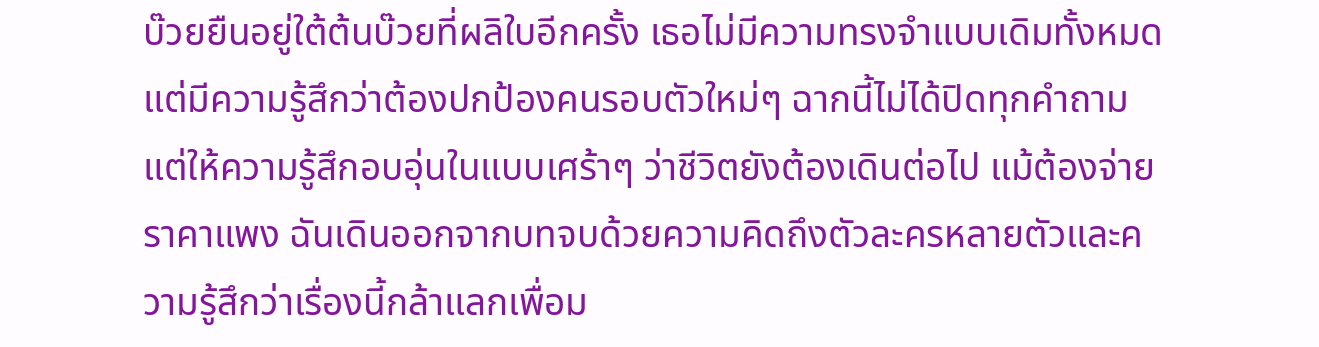บ๊วยยืนอยู่ใต้ต้นบ๊วยที่ผลิใบอีกครั้ง เธอไม่มีความทรงจำแบบเดิมทั้งหมด แต่มีความรู้สึกว่าต้องปกป้องคนรอบตัวใหม่ๆ ฉากนี้ไม่ได้ปิดทุกคำถาม แต่ให้ความรู้สึกอบอุ่นในแบบเศร้าๆ ว่าชีวิตยังต้องเดินต่อไป แม้ต้องจ่ายราคาแพง ฉันเดินออกจากบทจบด้วยความคิดถึงตัวละครหลายตัวและความรู้สึกว่าเรื่องนี้กล้าแลกเพื่อม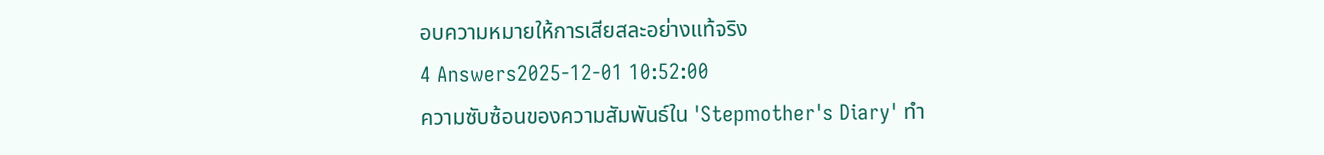อบความหมายให้การเสียสละอย่างแท้จริง
4 Answers2025-12-01 10:52:00
ความซับซ้อนของความสัมพันธ์ใน 'Stepmother's Diary' ทำ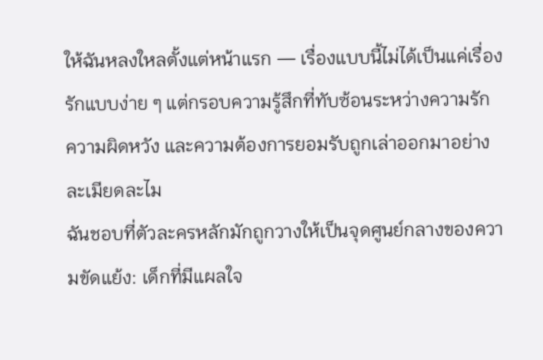ให้ฉันหลงใหลตั้งแต่หน้าแรก — เรื่องแบบนี้ไม่ได้เป็นแค่เรื่องรักแบบง่าย ๆ แต่กรอบความรู้สึกที่ทับซ้อนระหว่างความรัก ความผิดหวัง และความต้องการยอมรับถูกเล่าออกมาอย่างละเมียดละไม
ฉันชอบที่ตัวละครหลักมักถูกวางให้เป็นจุดศูนย์กลางของความขัดแย้ง: เด็กที่มีแผลใจ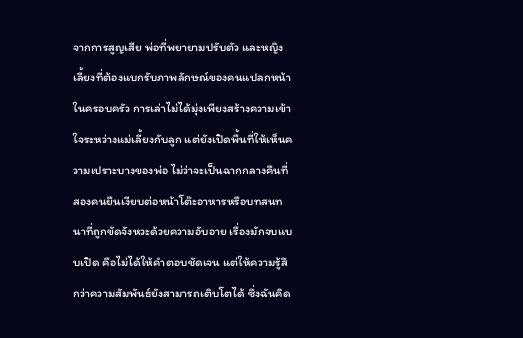จากการสูญเสีย พ่อที่พยายามปรับตัว และหญิงเลี้ยงที่ต้องแบกรับภาพลักษณ์ของคนแปลกหน้าในครอบครัว การเล่าไม่ได้มุ่งเพียงสร้างความเข้าใจระหว่างแม่เลี้ยงกับลูก แต่ยังเปิดพื้นที่ให้เห็นความเปราะบางของพ่อ ไม่ว่าจะเป็นฉากกลางคืนที่สองคนยืนเงียบต่อหน้าโต๊ะอาหารหรือบทสนทนาที่ถูกขัดจังหวะด้วยความอับอาย เรื่องมักจบแบบเปิด คือไม่ได้ให้คำตอบชัดเจน แต่ให้ความรู้สึกว่าความสัมพันธ์ยังสามารถเติบโตได้ ซึ่งฉันคิด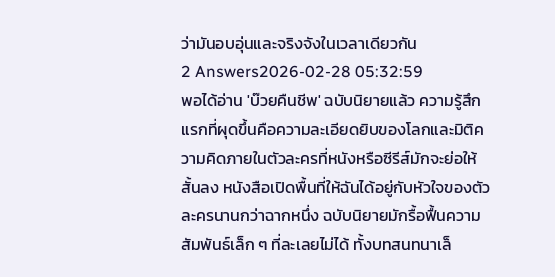ว่ามันอบอุ่นและจริงจังในเวลาเดียวกัน
2 Answers2026-02-28 05:32:59
พอได้อ่าน 'บ๊วยคืนชีพ' ฉบับนิยายแล้ว ความรู้สึกแรกที่ผุดขึ้นคือความละเอียดยิบของโลกและมิติความคิดภายในตัวละครที่หนังหรือซีรีส์มักจะย่อให้สั้นลง หนังสือเปิดพื้นที่ให้ฉันได้อยู่กับหัวใจของตัวละครนานกว่าฉากหนึ่ง ฉบับนิยายมักรื้อฟื้นความสัมพันธ์เล็ก ๆ ที่ละเลยไม่ได้ ทั้งบทสนทนาเล็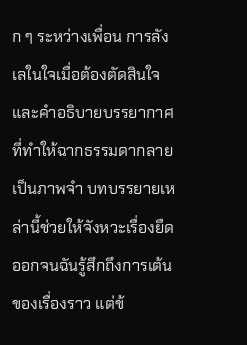ก ๆ ระหว่างเพื่อน การลังเลในใจเมื่อต้องตัดสินใจ และคำอธิบายบรรยากาศที่ทำให้ฉากธรรมดากลายเป็นภาพจำ บทบรรยายเหล่านี้ช่วยให้จังหวะเรื่องยืดออกจนฉันรู้สึกถึงการเต้นของเรื่องราว แต่ข้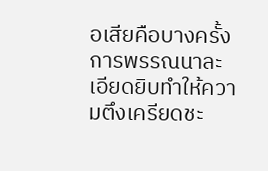อเสียคือบางครั้งการพรรณนาละเอียดยิบทำให้ความตึงเครียดชะ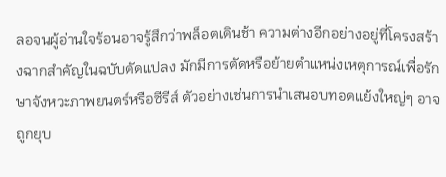ลอจนผู้อ่านใจร้อนอาจรู้สึกว่าพล็อตเดินช้า ความต่างอีกอย่างอยู่ที่โครงสร้างฉากสำคัญในฉบับดัดแปลง มักมีการตัดหรือย้ายตำแหน่งเหตุการณ์เพื่อรักษาจังหวะภาพยนตร์หรือซีรีส์ ตัวอย่างเช่นการนำเสนอบทอดแย้งใหญ่ๆ อาจถูกยุบ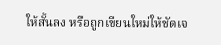ให้สั้นลง หรือถูกเขียนใหม่ให้ชัดเจ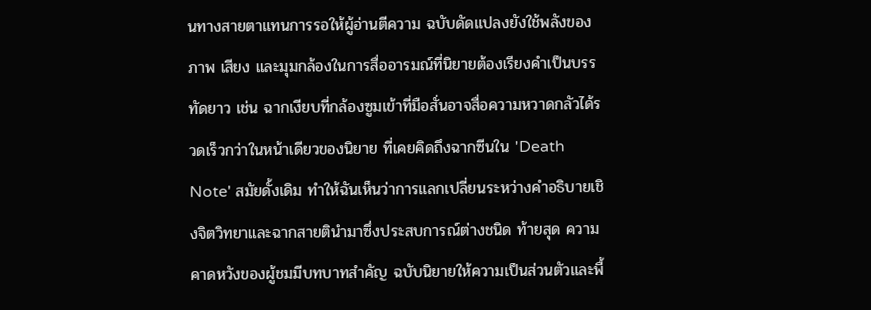นทางสายตาแทนการรอให้ผู้อ่านตีความ ฉบับดัดแปลงยังใช้พลังของภาพ เสียง และมุมกล้องในการสื่ออารมณ์ที่นิยายต้องเรียงคำเป็นบรรทัดยาว เช่น ฉากเงียบที่กล้องซูมเข้าที่มือสั่นอาจสื่อความหวาดกลัวได้รวดเร็วกว่าในหน้าเดียวของนิยาย ที่เคยคิดถึงฉากซีนใน 'Death Note' สมัยดั้งเดิม ทำให้ฉันเห็นว่าการแลกเปลี่ยนระหว่างคำอธิบายเชิงจิตวิทยาและฉากสายตินำมาซึ่งประสบการณ์ต่างชนิด ท้ายสุด ความคาดหวังของผู้ชมมีบทบาทสำคัญ ฉบับนิยายให้ความเป็นส่วนตัวและพื้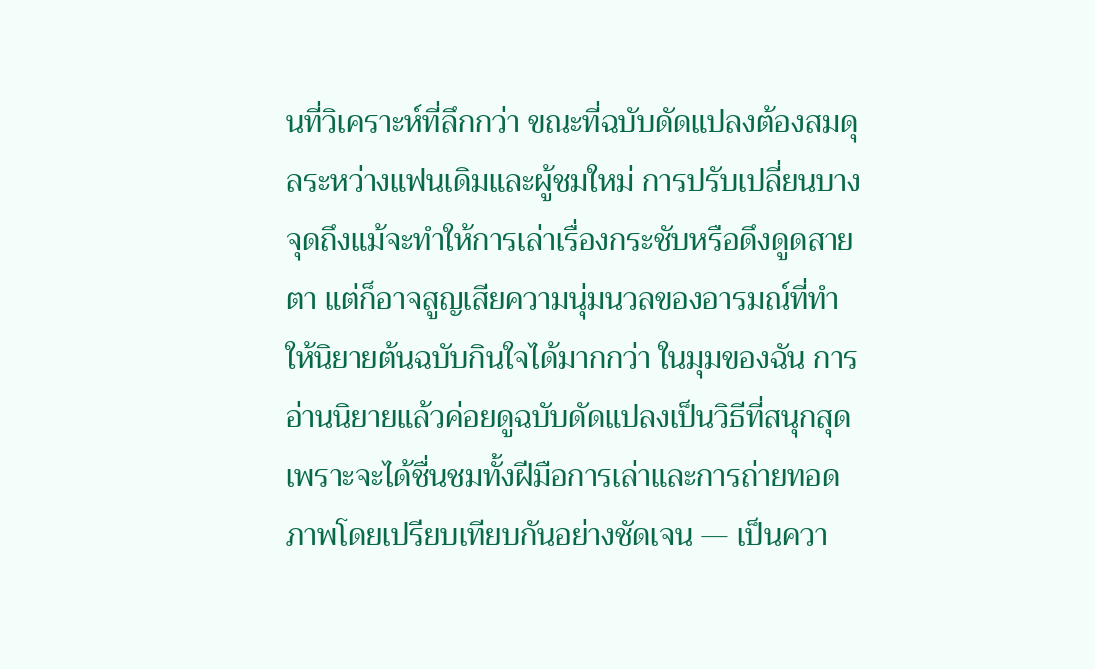นที่วิเคราะห์ที่ลึกกว่า ขณะที่ฉบับดัดแปลงต้องสมดุลระหว่างแฟนเดิมและผู้ชมใหม่ การปรับเปลี่ยนบางจุดถึงแม้จะทำให้การเล่าเรื่องกระชับหรือดึงดูดสายตา แต่ก็อาจสูญเสียความนุ่มนวลของอารมณ์ที่ทำให้นิยายต้นฉบับกินใจได้มากกว่า ในมุมของฉัน การอ่านนิยายแล้วค่อยดูฉบับดัดแปลงเป็นวิธีที่สนุกสุด เพราะจะได้ชื่นชมทั้งฝีมือการเล่าและการถ่ายทอดภาพโดยเปรียบเทียบกันอย่างชัดเจน — เป็นควา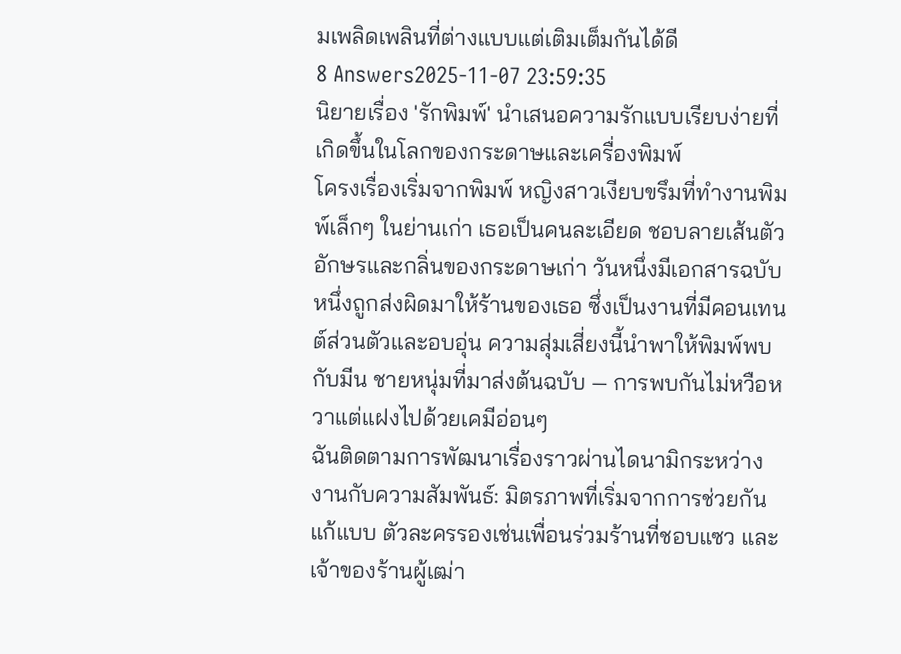มเพลิดเพลินที่ต่างแบบแต่เติมเต็มกันได้ดี
8 Answers2025-11-07 23:59:35
นิยายเรื่อง 'รักพิมพ์' นำเสนอความรักแบบเรียบง่ายที่เกิดขึ้นในโลกของกระดาษและเครื่องพิมพ์
โครงเรื่องเริ่มจากพิมพ์ หญิงสาวเงียบขรึมที่ทำงานพิมพ์เล็กๆ ในย่านเก่า เธอเป็นคนละเอียด ชอบลายเส้นตัวอักษรและกลิ่นของกระดาษเก่า วันหนึ่งมีเอกสารฉบับหนึ่งถูกส่งผิดมาให้ร้านของเธอ ซึ่งเป็นงานที่มีคอนเทนต์ส่วนตัวและอบอุ่น ความสุ่มเสี่ยงนี้นำพาให้พิมพ์พบกับมีน ชายหนุ่มที่มาส่งต้นฉบับ — การพบกันไม่หวือหวาแต่แฝงไปด้วยเคมีอ่อนๆ
ฉันติดตามการพัฒนาเรื่องราวผ่านไดนามิกระหว่างงานกับความสัมพันธ์: มิตรภาพที่เริ่มจากการช่วยกันแก้แบบ ตัวละครรองเช่นเพื่อนร่วมร้านที่ชอบแซว และเจ้าของร้านผู้เฒ่า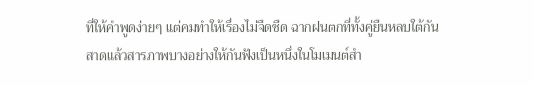ที่ให้คำพูดง่ายๆ แต่คมทำให้เรื่องไม่จืดชืด ฉากฝนตกที่ทั้งคู่ยืนหลบใต้กันสาดแล้วสารภาพบางอย่างให้กันฟังเป็นหนึ่งในโมเมนต์สำ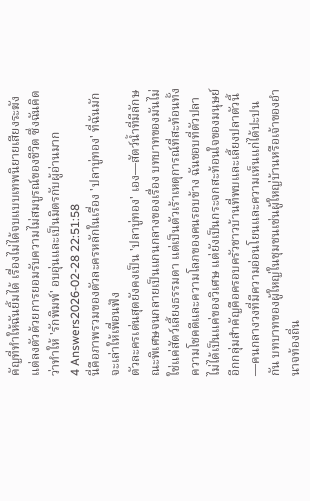คัญที่ทำให้ฉันยิ้มได้ เรื่องไม่ได้จบแบบเทพนิยายเสียงระฆัง แต่ลงตัวด้วยการยอมรับความไม่สมบูรณ์ของชีวิต ซึ่งฉันคิดว่าทำให้ 'รักพิมพ์' อบอุ่นและเป็นมิตรกับผู้อ่านมาก
4 Answers2026-02-28 22:51:58
นี่คือภาพรวมของตัวละครหลักในเรื่อง 'ปลาบู่ทอง' ที่ฉันมักจะเล่าให้เพื่อนฟัง
ตัวละครเด่นสุดยังคงเป็น 'ปลาบู่ทอง' เอง—สัตว์น้ำที่มีลักษณะพิเศษจนกลายเป็นแกนกลางของเรื่อง บทบาทของมันไม่ใช่แค่สัตว์เลี้ยงธรรมดา แต่เป็นตัวเร้าเหตุการณ์ที่สะท้อนทั้งความโชคดีและความโลภของคนรอบข้าง ฉันชอบที่ตัวปลาไม่ได้เป็นแค่ของวิเศษ แต่ยังเป็นกระจกสะท้อนใจของมนุษย์
อีกกลุ่มสำคัญคือครอบครัวชาวบ้านที่พบและเลี้ยงปลาตัวนี้—คนกลางวงที่มีความอ่อนโยนและความเห็นแก่ได้ปะปนกัน บทบาทของผู้ใหญ่ในชุมชนเช่นผู้ใหญ่บ้านหรือเจ้าของอำนาจท้องถิ่น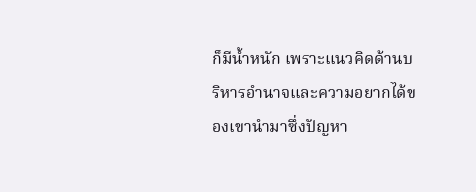ก็มีน้ำหนัก เพราะแนวคิดด้านบริหารอำนาจและความอยากได้ของเขานำมาซึ่งปัญหา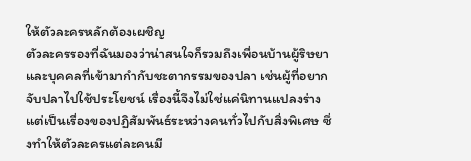ให้ตัวละครหลักต้องเผชิญ
ตัวละครรองที่ฉันมองว่าน่าสนใจก็รวมถึงเพื่อนบ้านผู้ริษยาและบุคคลที่เข้ามากำกับชะตากรรมของปลา เช่นผู้ที่อยากจับปลาไปใช้ประโยชน์ เรื่องนี้จึงไม่ใช่แค่นิทานแปลงร่าง แต่เป็นเรื่องของปฏิสัมพันธ์ระหว่างคนทั่วไปกับสิ่งพิเศษ ซึ่งทำให้ตัวละครแต่ละคนมี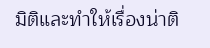มิติและทำให้เรื่องน่าติ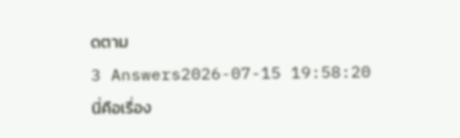ดตาม
3 Answers2026-07-15 19:58:20
นี่คือเรื่อง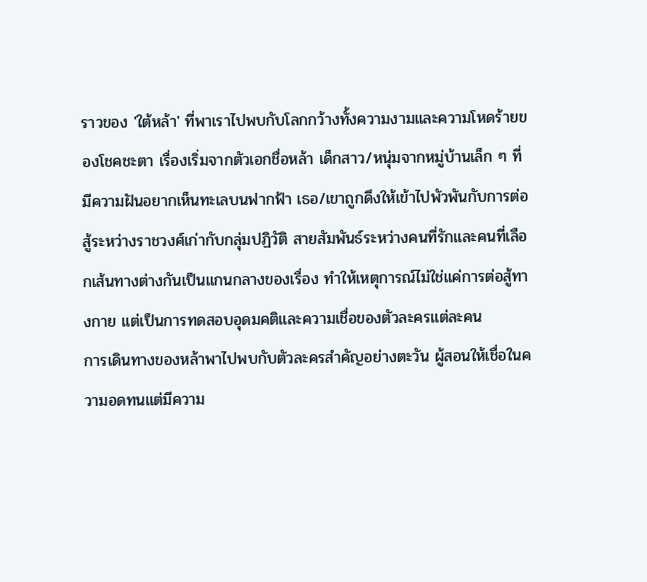ราวของ 'ใต้หล้า' ที่พาเราไปพบกับโลกกว้างทั้งความงามและความโหดร้ายของโชคชะตา เรื่องเริ่มจากตัวเอกชื่อหล้า เด็กสาว/หนุ่มจากหมู่บ้านเล็ก ๆ ที่มีความฝันอยากเห็นทะเลบนฟากฟ้า เธอ/เขาถูกดึงให้เข้าไปพัวพันกับการต่อสู้ระหว่างราชวงศ์เก่ากับกลุ่มปฏิวัติ สายสัมพันธ์ระหว่างคนที่รักและคนที่เลือกเส้นทางต่างกันเป็นแกนกลางของเรื่อง ทำให้เหตุการณ์ไม่ใช่แค่การต่อสู้ทางกาย แต่เป็นการทดสอบอุดมคติและความเชื่อของตัวละครแต่ละคน
การเดินทางของหล้าพาไปพบกับตัวละครสำคัญอย่างตะวัน ผู้สอนให้เชื่อในความอดทนแต่มีความ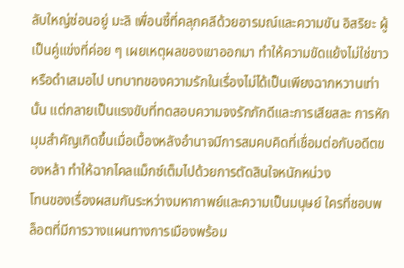ลับใหญ่ซ่อนอยู่ มะลิ เพื่อนซี้ที่คลุกคลีด้วยอารมณ์และความขัน อิสริยะ ผู้เป็นคู่แข่งที่ค่อย ๆ เผยเหตุผลของเขาออกมา ทำให้ความขัดแย้งไม่ใช่ขาวหรือดำเสมอไป บทบาทของความรักในเรื่องไม่ได้เป็นเพียงฉากหวานเท่านั้น แต่กลายเป็นแรงขับที่ทดสอบความจงรักภักดีและการเสียสละ การหักมุมสำคัญเกิดขึ้นเมื่อเบื้องหลังอำนาจมีการสมคบคิดที่เชื่อมต่อกับอดีตของหล้า ทำให้ฉากไคลแม็กซ์เต็มไปด้วยการตัดสินใจหนักหน่วง
โทนของเรื่องผสมกันระหว่างมหากาพย์และความเป็นมนุษย์ ใครที่ชอบพล็อตที่มีการวางแผนทางการเมืองพร้อม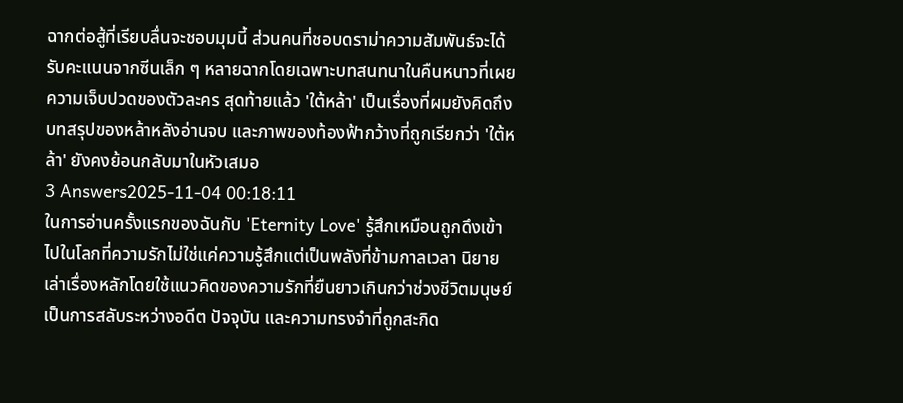ฉากต่อสู้ที่เรียบลื่นจะชอบมุมนี้ ส่วนคนที่ชอบดราม่าความสัมพันธ์จะได้รับคะแนนจากซีนเล็ก ๆ หลายฉากโดยเฉพาะบทสนทนาในคืนหนาวที่เผยความเจ็บปวดของตัวละคร สุดท้ายแล้ว 'ใต้หล้า' เป็นเรื่องที่ผมยังคิดถึงบทสรุปของหล้าหลังอ่านจบ และภาพของท้องฟ้ากว้างที่ถูกเรียกว่า 'ใต้หล้า' ยังคงย้อนกลับมาในหัวเสมอ
3 Answers2025-11-04 00:18:11
ในการอ่านครั้งแรกของฉันกับ 'Eternity Love' รู้สึกเหมือนถูกดึงเข้าไปในโลกที่ความรักไม่ใช่แค่ความรู้สึกแต่เป็นพลังที่ข้ามกาลเวลา นิยายเล่าเรื่องหลักโดยใช้แนวคิดของความรักที่ยืนยาวเกินกว่าช่วงชีวิตมนุษย์ เป็นการสลับระหว่างอดีต ปัจจุบัน และความทรงจำที่ถูกสะกิด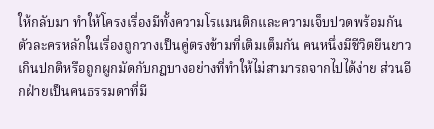ให้กลับมา ทำให้โครงเรื่องมีทั้งความโรแมนติกและความเจ็บปวดพร้อมกัน
ตัวละครหลักในเรื่องถูกวางเป็นคู่ตรงข้ามที่เติมเต็มกัน คนหนึ่งมีชีวิตยืนยาวเกินปกติหรือถูกผูกมัดกับกฎบางอย่างที่ทำให้ไม่สามารถจากไปได้ง่าย ส่วนอีกฝ่ายเป็นคนธรรมดาที่มี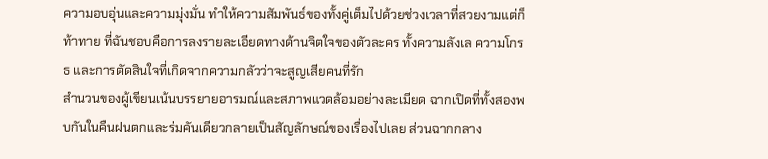ความอบอุ่นและความมุ่งมั่น ทำให้ความสัมพันธ์ของทั้งคู่เต็มไปด้วยช่วงเวลาที่สวยงามแต่ก็ท้าทาย ที่ฉันชอบคือการลงรายละเอียดทางด้านจิตใจของตัวละคร ทั้งความลังเล ความโกรธ และการตัดสินใจที่เกิดจากความกลัวว่าจะสูญเสียคนที่รัก
สำนวนของผู้เขียนเน้นบรรยายอารมณ์และสภาพแวดล้อมอย่างละเมียด ฉากเปิดที่ทั้งสองพบกันในคืนฝนตกและร่มคันเดียวกลายเป็นสัญลักษณ์ของเรื่องไปเลย ส่วนฉากกลาง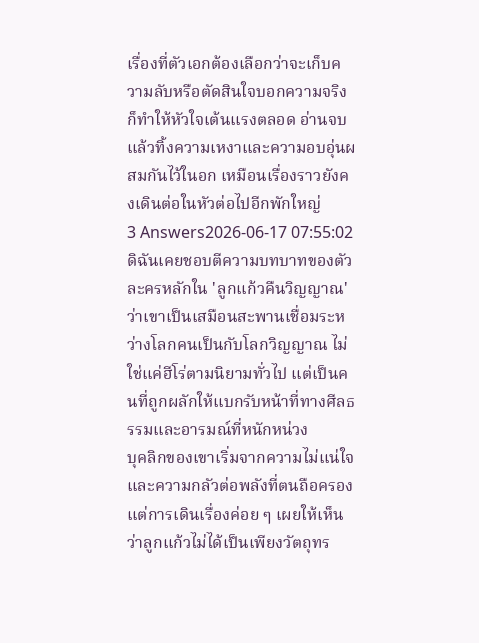เรื่องที่ตัวเอกต้องเลือกว่าจะเก็บความลับหรือตัดสินใจบอกความจริงก็ทำให้หัวใจเต้นแรงตลอด อ่านจบแล้วทิ้งความเหงาและความอบอุ่นผสมกันไว้ในอก เหมือนเรื่องราวยังคงเดินต่อในหัวต่อไปอีกพักใหญ่
3 Answers2026-06-17 07:55:02
ดิฉันเคยชอบตีความบทบาทของตัวละครหลักใน 'ลูกแก้วคืนวิญญาณ' ว่าเขาเป็นเสมือนสะพานเชื่อมระหว่างโลกคนเป็นกับโลกวิญญาณ ไม่ใช่แค่ฮีโร่ตามนิยามทั่วไป แต่เป็นคนที่ถูกผลักให้แบกรับหน้าที่ทางศีลธรรมและอารมณ์ที่หนักหน่วง
บุคลิกของเขาเริ่มจากความไม่แน่ใจและความกลัวต่อพลังที่ตนถือครอง แต่การเดินเรื่องค่อย ๆ เผยให้เห็นว่าลูกแก้วไม่ได้เป็นเพียงวัตถุทร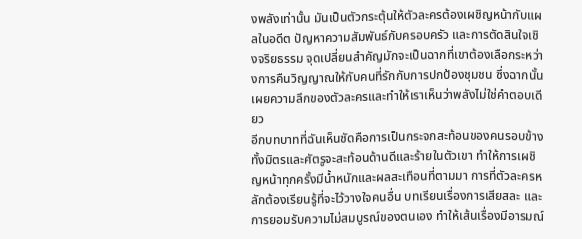งพลังเท่านั้น มันเป็นตัวกระตุ้นให้ตัวละครต้องเผชิญหน้ากับแผลในอดีต ปัญหาความสัมพันธ์กับครอบครัว และการตัดสินใจเชิงจริยธรรม จุดเปลี่ยนสำคัญมักจะเป็นฉากที่เขาต้องเลือกระหว่างการคืนวิญญาณให้กับคนที่รักกับการปกป้องชุมชน ซึ่งฉากนั้นเผยความลึกของตัวละครและทำให้เราเห็นว่าพลังไม่ใช่คำตอบเดียว
อีกบทบาทที่ฉันเห็นชัดคือการเป็นกระจกสะท้อนของคนรอบข้าง ทั้งมิตรและศัตรูจะสะท้อนด้านดีและร้ายในตัวเขา ทำให้การเผชิญหน้าทุกครั้งมีน้ำหนักและผลสะเทือนที่ตามมา การที่ตัวละครหลักต้องเรียนรู้ที่จะไว้วางใจคนอื่น บทเรียนเรื่องการเสียสละ และการยอมรับความไม่สมบูรณ์ของตนเอง ทำให้เส้นเรื่องมีอารมณ์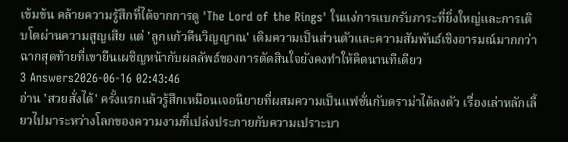เข้มข้น คล้ายความรู้สึกที่ได้จากการดู 'The Lord of the Rings' ในแง่การแบกรับภาระที่ยิ่งใหญ่และการเติบโตผ่านความสูญเสีย แต่ 'ลูกแก้วคืนวิญญาณ' เติมความเป็นส่วนตัวและความสัมพันธ์เชิงอารมณ์มากกว่า ฉากสุดท้ายที่เขายืนเผชิญหน้ากับผลลัพธ์ของการตัดสินใจยังคงทำให้คิดนานทีเดียว
3 Answers2026-06-16 02:43:46
อ่าน 'สวยสั่งได้' ครั้งแรกแล้วรู้สึกเหมือนเจอนิยายที่ผสมความเป็นแฟชั่นกับดราม่าได้ลงตัว เรื่องเล่าหลักเลี้ยวไปมาระหว่างโลกของความงามที่เปล่งประกายกับความเปราะบา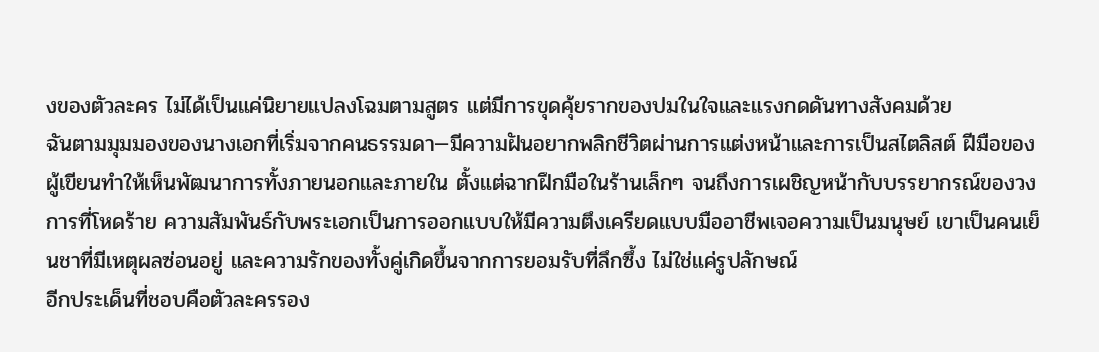งของตัวละคร ไม่ได้เป็นแค่นิยายแปลงโฉมตามสูตร แต่มีการขุดคุ้ยรากของปมในใจและแรงกดดันทางสังคมด้วย
ฉันตามมุมมองของนางเอกที่เริ่มจากคนธรรมดา—มีความฝันอยากพลิกชีวิตผ่านการแต่งหน้าและการเป็นสไตลิสต์ ฝีมือของผู้เขียนทำให้เห็นพัฒนาการทั้งภายนอกและภายใน ตั้งแต่ฉากฝึกมือในร้านเล็กๆ จนถึงการเผชิญหน้ากับบรรยากรณ์ของวงการที่โหดร้าย ความสัมพันธ์กับพระเอกเป็นการออกแบบให้มีความตึงเครียดแบบมืออาชีพเจอความเป็นมนุษย์ เขาเป็นคนเย็นชาที่มีเหตุผลซ่อนอยู่ และความรักของทั้งคู่เกิดขึ้นจากการยอมรับที่ลึกซึ้ง ไม่ใช่แค่รูปลักษณ์
อีกประเด็นที่ชอบคือตัวละครรอง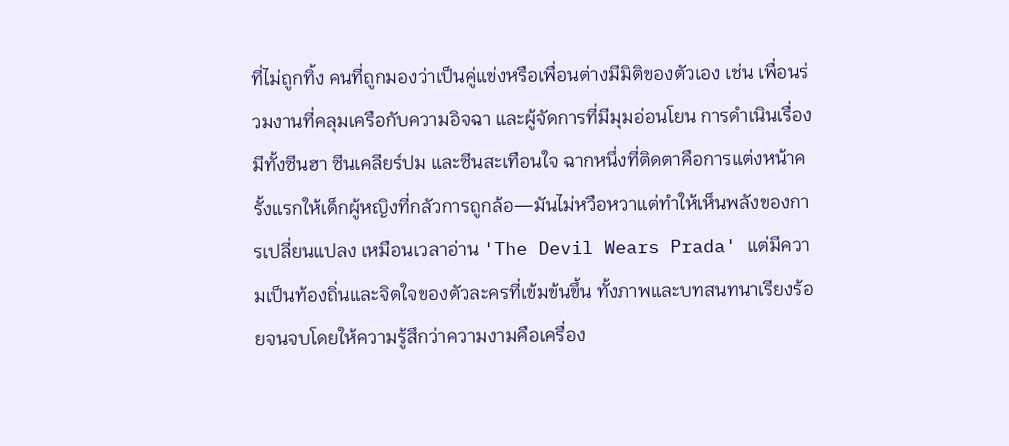ที่ไม่ถูกทิ้ง คนที่ถูกมองว่าเป็นคู่แข่งหรือเพื่อนต่างมีมิติของตัวเอง เช่น เพื่อนร่วมงานที่คลุมเครือกับความอิจฉา และผู้จัดการที่มีมุมอ่อนโยน การดำเนินเรื่องมีทั้งซีนฮา ซีนเคลียร์ปม และซีนสะเทือนใจ ฉากหนึ่งที่ติดตาคือการแต่งหน้าครั้งแรกให้เด็กผู้หญิงที่กลัวการถูกล้อ—มันไม่หวือหวาแต่ทำให้เห็นพลังของการเปลี่ยนแปลง เหมือนเวลาอ่าน 'The Devil Wears Prada' แต่มีความเป็นท้องถิ่นและจิตใจของตัวละครที่เข้มข้นขึ้น ทั้งภาพและบทสนทนาเรียงร้อยจนจบโดยให้ความรู้สึกว่าความงามคือเครื่อง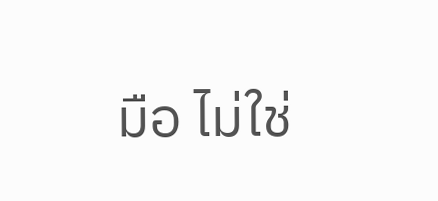มือ ไม่ใช่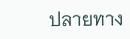ปลายทาง